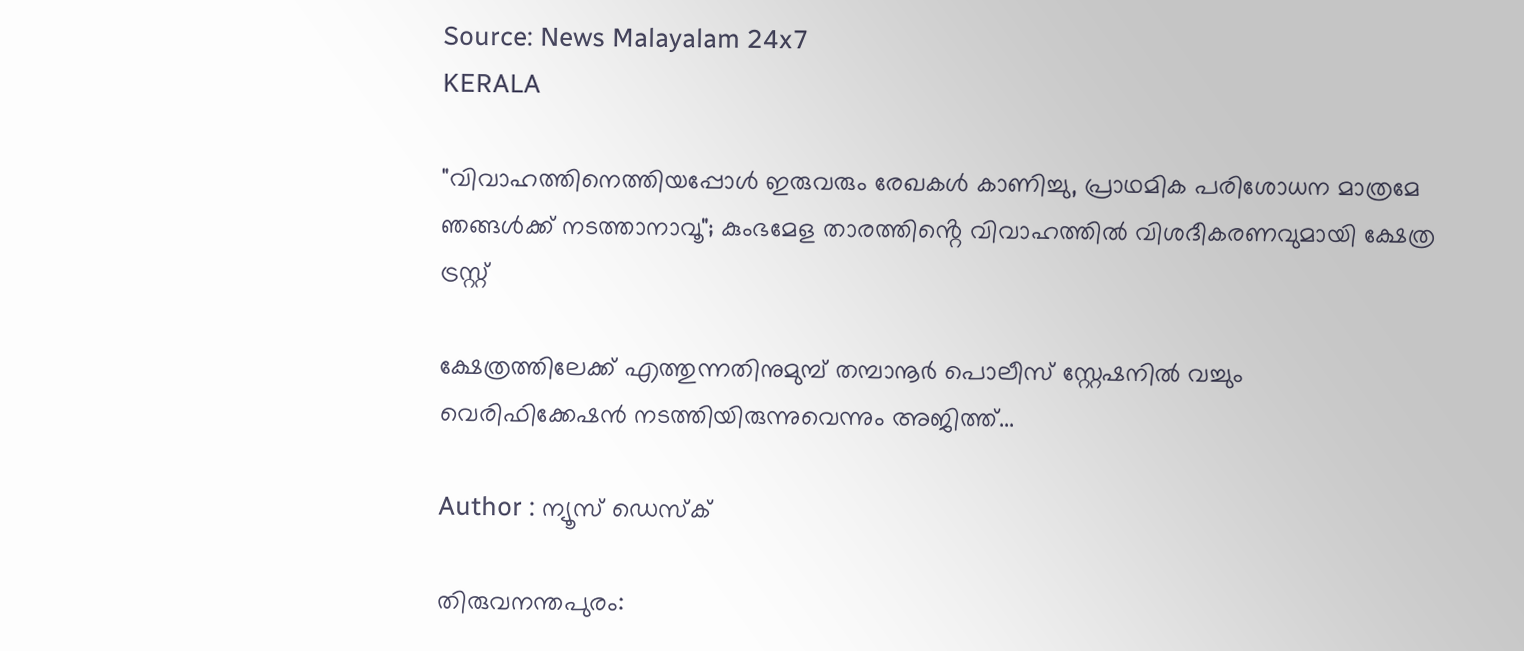Source: News Malayalam 24x7
KERALA

"വിവാഹത്തിനെത്തിയപ്പോള്‍ ഇരുവരും രേഖകള്‍ കാണിച്ചു, പ്രാഥമിക പരിശോധന മാത്രമേ ഞങ്ങള്‍ക്ക് നടത്താനാവൂ"; കുംഭമേള താരത്തിൻ്റെ വിവാഹത്തിൽ വിശദീകരണവുമായി ക്ഷേത്ര ട്രസ്റ്റ്

ക്ഷേത്രത്തിലേക്ക് എത്തുന്നതിനുമുമ്പ് തമ്പാനൂർ പൊലീസ് സ്റ്റേഷനിൽ വച്ചും വെരിഫിക്കേഷൻ നടത്തിയിരുന്നുവെന്നും അജിത്ത്...

Author : ന്യൂസ് ഡെസ്ക്

തിരുവനന്തപുരം: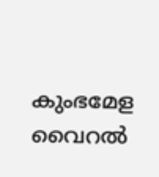കുംഭമേള വൈറൽ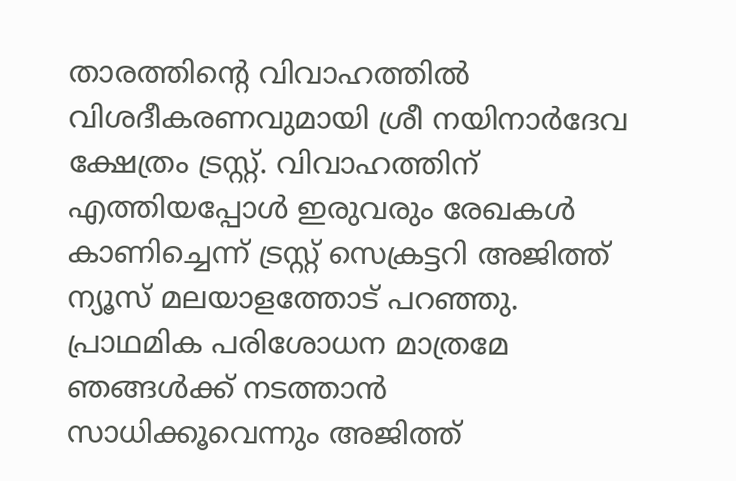താരത്തിന്റെ വിവാഹത്തിൽ വിശദീകരണവുമായി ശ്രീ നയിനാർദേവ ക്ഷേത്രം ട്രസ്റ്റ്. വിവാഹത്തിന് എത്തിയപ്പോൾ ഇരുവരും രേഖകൾ കാണിച്ചെന്ന് ട്രസ്റ്റ് സെക്രട്ടറി അജിത്ത്‌ ന്യൂസ് മലയാളത്തോട് പറഞ്ഞു. പ്രാഥമിക പരിശോധന മാത്രമേ ഞങ്ങൾക്ക് നടത്താൻ സാധിക്കൂവെന്നും അജിത്ത്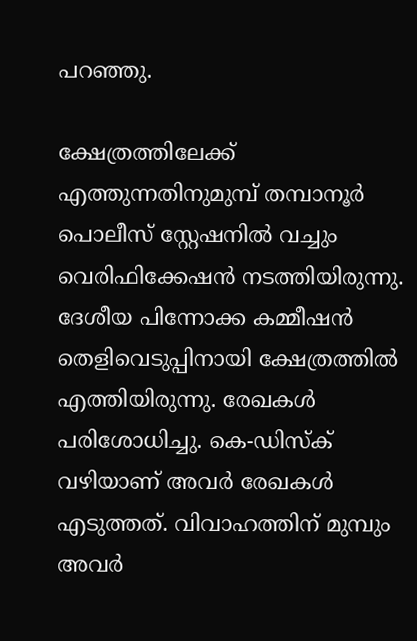പറഞ്ഞു.

ക്ഷേത്രത്തിലേക്ക് എത്തുന്നതിനുമുമ്പ് തമ്പാനൂർ പൊലീസ് സ്റ്റേഷനിൽ വച്ചും വെരിഫിക്കേഷൻ നടത്തിയിരുന്നു. ദേശീയ പിന്നോക്ക കമ്മീഷൻ തെളിവെടുപ്പിനായി ക്ഷേത്രത്തിൽ എത്തിയിരുന്നു. രേഖകൾ പരിശോധിച്ചു. കെ-ഡിസ്ക് വഴിയാണ് അവർ രേഖകൾ എടുത്തത്. വിവാഹത്തിന് മുമ്പും അവർ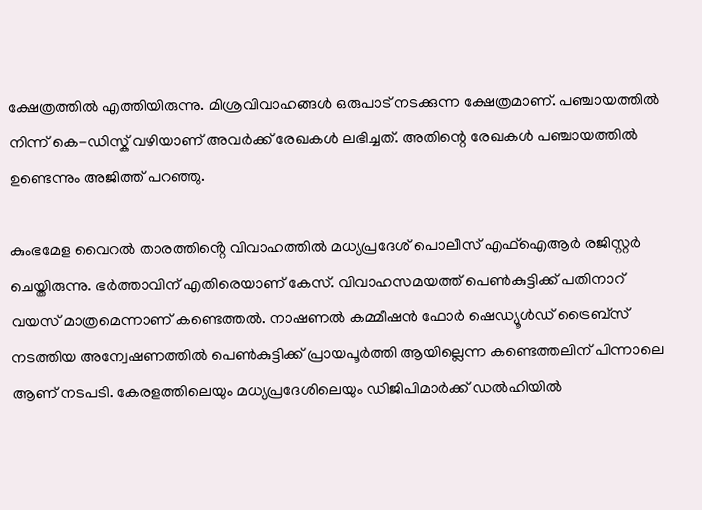ക്ഷേത്രത്തിൽ എത്തിയിരുന്നു. മിശ്രവിവാഹങ്ങൾ ഒരുപാട് നടക്കുന്ന ക്ഷേത്രമാണ്. പഞ്ചായത്തിൽ നിന്ന് കെ-ഡിസ്ക് വഴിയാണ് അവർക്ക് രേഖകൾ ലഭിച്ചത്. അതിന്റെ രേഖകൾ പഞ്ചായത്തിൽ ഉണ്ടെന്നും അജിത്ത് പറഞ്ഞു.

കുംഭമേള വൈറൽ താരത്തിൻ്റെ വിവാഹത്തിൽ മധ്യപ്രദേശ് പൊലീസ് എഫ്ഐആർ രജിസ്റ്റർ ചെയ്തിരുന്നു. ഭർത്താവിന് എതിരെയാണ് കേസ്. വിവാഹസമയത്ത് പെൺകുട്ടിക്ക് പതിനാറ് വയസ് മാത്രമെന്നാണ് കണ്ടെത്തൽ. നാഷണൽ കമ്മീഷൻ ഫോർ ഷെഡ്യൂൾഡ് ട്രൈബ്സ് നടത്തിയ അന്വേഷണത്തിൽ പെൺകുട്ടിക്ക് പ്രായപൂർത്തി ആയില്ലെന്ന കണ്ടെത്തലിന് പിന്നാലെ ആണ് നടപടി. കേരളത്തിലെയും മധ്യപ്രദേശിലെയും ഡിജിപിമാർക്ക് ഡൽഹിയിൽ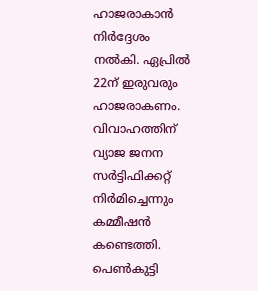ഹാജരാകാൻ നിർദ്ദേശം നൽകി. ഏപ്രിൽ 22ന് ഇരുവരും ഹാജരാകണം. വിവാഹത്തിന് വ്യാജ ജനന സർട്ടിഫിക്കറ്റ് നിർമിച്ചെന്നും കമ്മീഷൻ കണ്ടെത്തി. പെൺകുട്ടി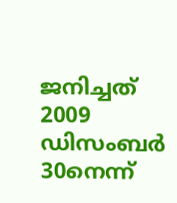ജനിച്ചത് 2009 ഡിസംബർ 30നെന്ന്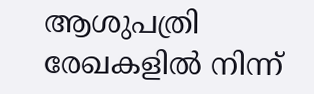ആശുപത്രി രേഖകളിൽ നിന്ന്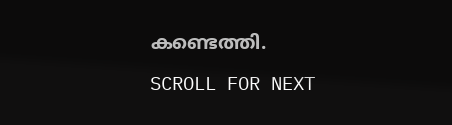കണ്ടെത്തി.

SCROLL FOR NEXT